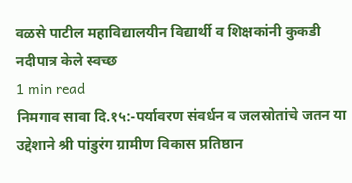वळसे पाटील महाविद्यालयीन विद्यार्थी व शिक्षकांनी कुकडी नदीपात्र केले स्वच्छ
1 min read
निमगाव सावा दि.१५:-पर्यावरण संवर्धन व जलस्रोतांचे जतन या उद्देशाने श्री पांडुरंग ग्रामीण विकास प्रतिष्ठान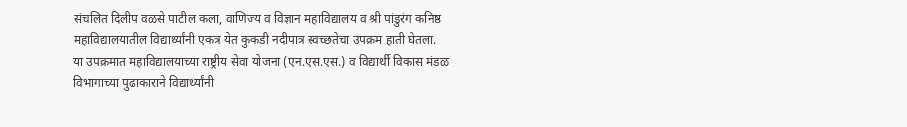संचलित दिलीप वळसे पाटील कला, वाणिज्य व विज्ञान महाविद्यालय व श्री पांडुरंग कनिष्ठ महाविद्यालयातील विद्यार्थ्यांनी एकत्र येत कुकडी नदीपात्र स्वच्छतेचा उपक्रम हाती घेतला.
या उपक्रमात महाविद्यालयाच्या राष्ट्रीय सेवा योजना (एन.एस.एस.) व विद्यार्थी विकास मंडळ विभागाच्या पुढाकाराने विद्यार्थ्यांनी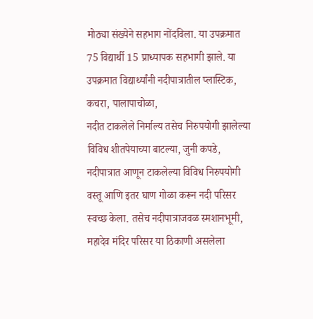मोठ्या संख्येने सहभाग नोंदविला. या उपक्रमात 75 विद्यार्थी 15 प्राध्यापक सहभागी झाले. या उपक्रमात विद्यार्थ्यांनी नदीपात्रातील प्लास्टिक, कचरा, पालापाचोळा,
नदीत टाकलेले निर्माल्य तसेच निरुपयोगी झालेल्या विविध शीतपेयाच्या बाटल्या, जुनी कपडे, नदीपात्रात आणून टाकलेल्या विविध निरुपयोगी वस्तू आणि इतर घाण गोळा करून नदी परिसर स्वच्छ केला. तसेच नदीपात्राजवळ स्मशानभूमी, महादेव मंदिर परिसर या ठिकाणी असलेला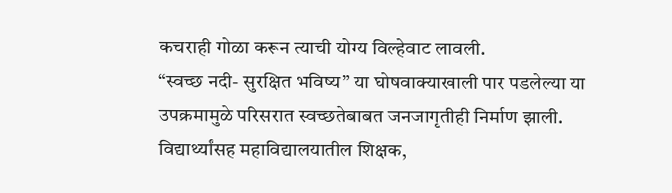कचराही गोळा करून त्याची योग्य विल्हेवाट लावली.
“स्वच्छ नदी- सुरक्षित भविष्य” या घोषवाक्याखाली पार पडलेल्या या उपक्रमामुळे परिसरात स्वच्छतेबाबत जनजागृतीही निर्माण झाली. विद्यार्थ्यांसह महाविद्यालयातील शिक्षक,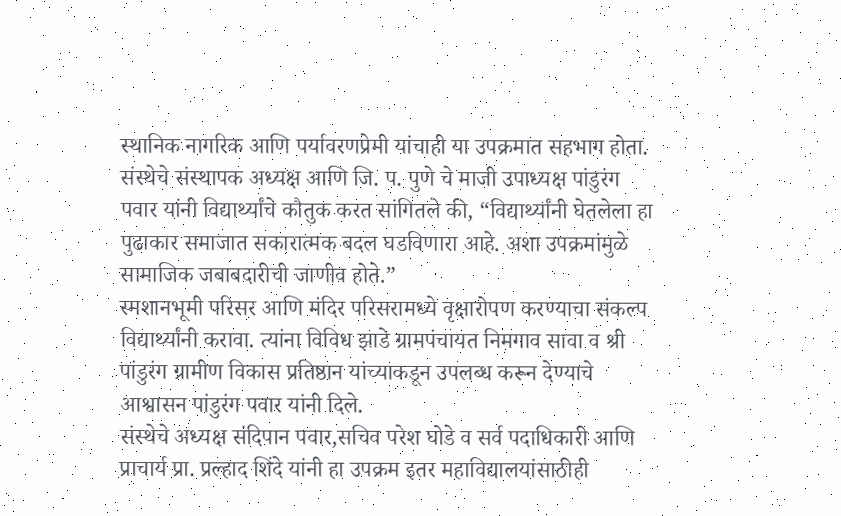स्थानिक नागरिक आणि पर्यावरणप्रेमी यांचाही या उपक्रमात सहभाग होता.
संस्थेचे संस्थापक अध्यक्ष आणि जि. प. पुणे चे माजी उपाध्यक्ष पांडुरंग पवार यांनी विद्यार्थ्यांचे कौतुक करत सांगितले की, “विद्यार्थ्यांनी घेतलेला हा पुढाकार समाजात सकारात्मक बदल घडविणारा आहे. अशा उपक्रमांमुळे सामाजिक जबाबदारीची जाणीव होते.”
स्मशानभूमी परिसर आणि मंदिर परिसरामध्ये वृक्षारोपण करण्याचा संकल्प विद्यार्थ्यांनी करावा. त्यांना विविध झाडे ग्रामपंचायत निमगाव सावा व श्री पांडुरंग ग्रामीण विकास प्रतिष्ठान यांच्याकडून उपलब्ध करून देण्याचे आश्वासन पांडुरंग पवार यांनी दिले.
संस्थेचे अध्यक्ष संदिपान पवार,सचिव परेश घोडे व सर्व पदाधिकारी आणि प्राचार्य प्रा. प्रल्हाद शिंदे यांनी हा उपक्रम इतर महाविद्यालयांसाठीही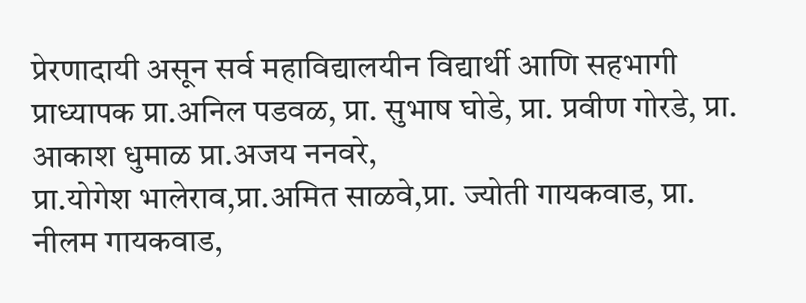प्रेरणादायी असून सर्व महाविद्यालयीन विद्यार्थी आणि सहभागी प्राध्यापक प्रा.अनिल पडवळ, प्रा. सुभाष घोडे, प्रा. प्रवीण गोरडे, प्रा. आकाश धुमाळ प्रा.अजय ननवरे,
प्रा.योगेश भालेराव,प्रा.अमित साळवे,प्रा. ज्योती गायकवाड, प्रा. नीलम गायकवाड,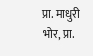प्रा. माधुरी भोर, प्रा.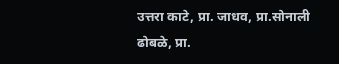उत्तरा काटे, प्रा. जाधव, प्रा.सोनाली ढोबळे, प्रा.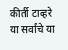कीर्ती टाव्हरे या सर्वांचे या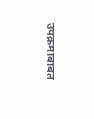उपक्रमाबाबत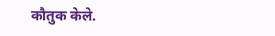कौतुक केले.